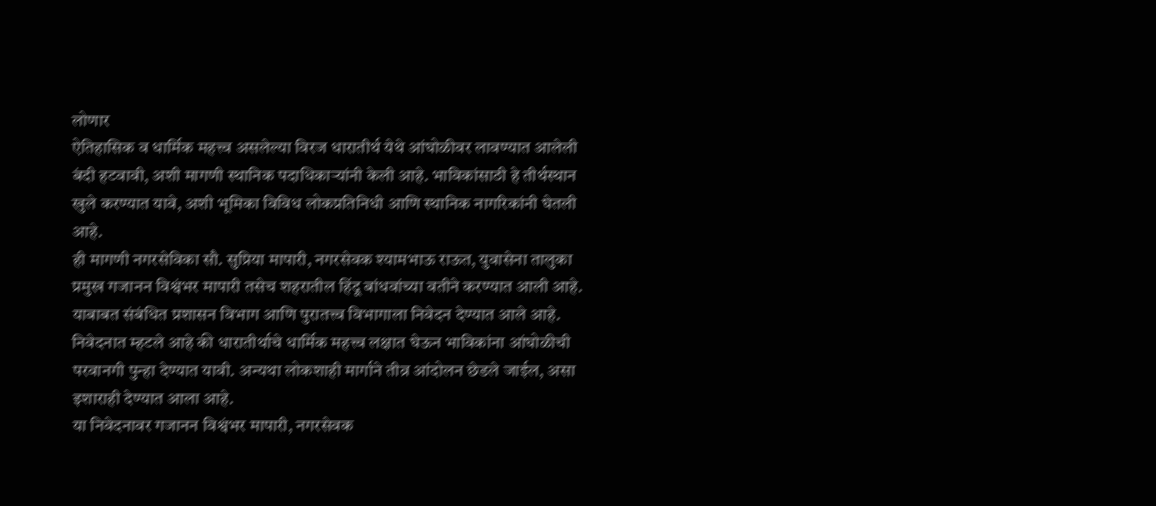लोणार
ऐतिहासिक व धार्मिक महत्त्व असलेल्या विरज धारातीर्थ येथे आंघोळीवर लावण्यात आलेली बंदी हटवावी, अशी मागणी स्थानिक पदाधिकाऱ्यांनी केली आहे. भाविकांसाठी हे तीर्थस्थान खुले करण्यात यावे, अशी भूमिका विविध लोकप्रतिनिधी आणि स्थानिक नागरिकांनी घेतली आहे.
ही मागणी नगरसेविका सौ. सुप्रिया मापारी, नगरसेवक श्यामभाऊ राऊत, युवासेना तालुका प्रमुख गजानन विश्वंभर मापारी तसेच शहरातील हिंदू बांधवांच्या वतीने करण्यात आली आहे. याबाबत संबंधित प्रशासन विभाग आणि पुरातत्त्व विभागाला निवेदन देण्यात आले आहे.
निवेदनात म्हटले आहे की धारातीर्थाचे धार्मिक महत्त्व लक्षात घेऊन भाविकांना आंघोळीची परवानगी पुन्हा देण्यात यावी. अन्यथा लोकशाही मार्गाने तीव्र आंदोलन छेडले जाईल, असा इशाराही देण्यात आला आहे.
या निवेदनावर गजानन विश्वंभर मापारी, नगरसेवक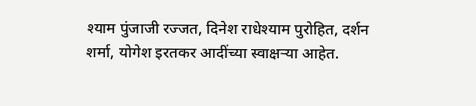श्याम पुंजाजी रज्जत, दिनेश राधेश्याम पुरोहित, दर्शन शर्मा, योगेश इरतकर आदींच्या स्वाक्षऱ्या आहेत.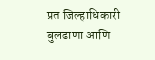प्रत जिल्हाधिकारी बुलढाणा आणि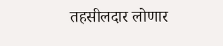तहसीलदार लोणार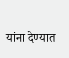यांना देण्यात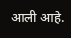आली आहे.